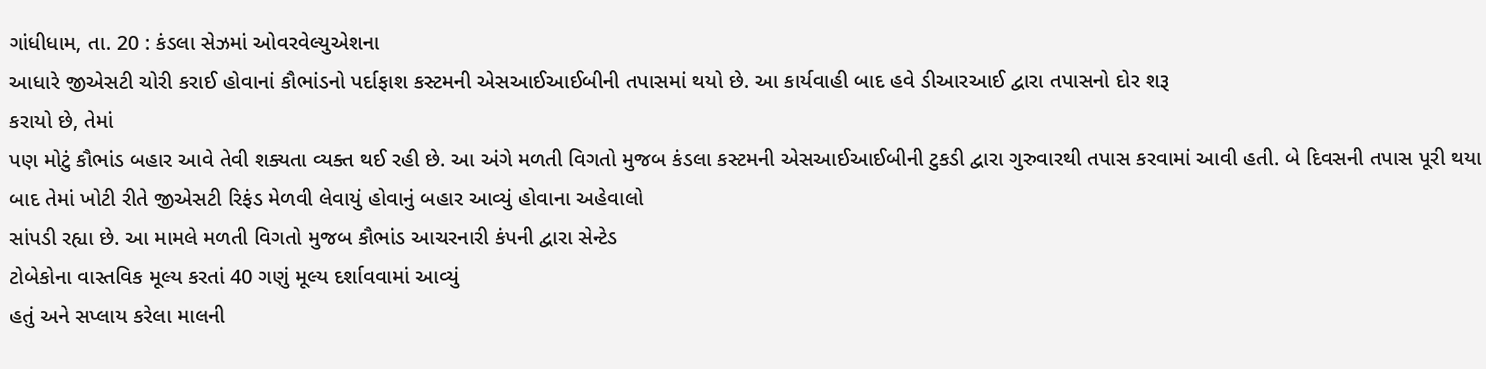ગાંધીધામ, તા. 20 : કંડલા સેઝમાં ઓવરવેલ્યુએશના
આધારે જીએસટી ચોરી કરાઈ હોવાનાં કૌભાંડનો પર્દાફાશ કસ્ટમની એસઆઈઆઈબીની તપાસમાં થયો છે. આ કાર્યવાહી બાદ હવે ડીઆરઆઈ દ્વારા તપાસનો દોર શરૂ
કરાયો છે, તેમાં
પણ મોટું કૌભાંડ બહાર આવે તેવી શક્યતા વ્યક્ત થઈ રહી છે. આ અંગે મળતી વિગતો મુજબ કંડલા કસ્ટમની એસઆઈઆઈબીની ટુકડી દ્વારા ગુરુવારથી તપાસ કરવામાં આવી હતી. બે દિવસની તપાસ પૂરી થયા
બાદ તેમાં ખોટી રીતે જીએસટી રિફંડ મેળવી લેવાયું હોવાનું બહાર આવ્યું હોવાના અહેવાલો
સાંપડી રહ્યા છે. આ મામલે મળતી વિગતો મુજબ કૌભાંડ આચરનારી કંપની દ્વારા સેન્ટેડ
ટોબેકોના વાસ્તવિક મૂલ્ય કરતાં 40 ગણું મૂલ્ય દર્શાવવામાં આવ્યું
હતું અને સપ્લાય કરેલા માલની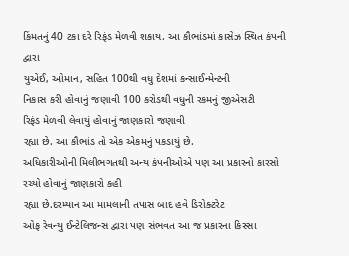કિંમતનું 40 ટકા દરે રિફંડ મેળવી શકાય. આ કૌભાંડમાં કાસેઝ સ્થિત કંપની દ્વારા
યુએઈ, ઓમાન, સહિત 100થી વધુ દેશમાં કન્સાઈન્મેન્ટની
નિકાસ કરી હોવાનું જણાવી 100 કરોડથી વધુની રકમનું જીએસટી
રિફંડ મેળવી લેવાયું હોવાનું જાણકારો જણાવી
રહ્યા છે. આ કૌભાંડ તો એક એકમનું પકડાયું છે.
અધિકારીઓની મિલીભગતથી અન્ય કંપનીઓએ પણ આ પ્રકારનો કારસો રચ્યો હોવાનું જાણકારો કહી
રહ્યા છે.દરમ્યાન આ મામલાની તપાસ બાદ હવે ડિરોક્ટરેટ
ઓફ રેવન્યુ ઈન્ટેલિજન્સ દ્વારા પણ સંભવત આ જ પ્રકારના કિસ્સા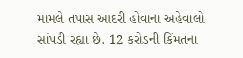મામલે તપાસ આદરી હોવાના અહેવાલો સાંપડી રહ્યા છે. 12 કરોડની કિંમતના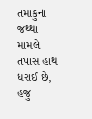તમાકુના જથ્થા મામલે તપાસ હાથ ધરાઈ છે,
હજુ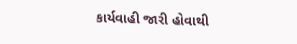કાર્યવાહી જારી હોવાથી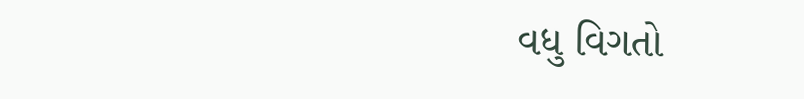વધુ વિગતો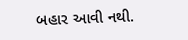બહાર આવી નથી.